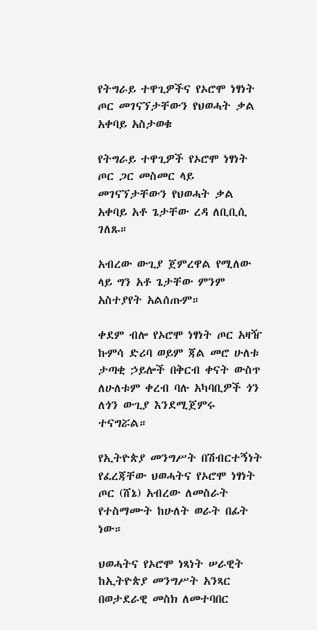የትግራይ ተዋጊዎችና የኦሮሞ ነፃነት ጦር መገናኘታቸውን የህወሓት ቃል አቀባይ አስታወቁ

የትግራይ ተዋጊዎች የኦሮሞ ነፃነት ጦር ጋር መስመር ላይ መገናኘታቸውን የህወሓት ቃል አቀባይ አቶ ጌታቸው ረዳ ለቢቢሲ ገለጹ።

አብረው ውጊያ ጀምረዋል የሚለው ላይ ግን አቶ ጌታቸው ምንም አስተያየት አልሰጡም።

ቀደም ብሎ የኦሮሞ ነፃነት ጦር አዛዥ ኩምሳ ድሪባ ወይም ጃል መሮ ሁለቱ ታጣቂ ኃይሎች በቅርብ ቀናት ውስጥ ለሁለቱም ቀረብ ባሉ አካባቢዎች ጎን ለጎን ውጊያ እንደሚጀምሩ ተናግሯል።

የኢትዮጵያ መንግሥት በሽብርተኝነት የፈረጃቸው ህወሓትና የኦሮሞ ነፃነት ጦር (ሸኔ) አብረው ለመስራት የተስማሙት ከሁለት ወራት በፊት ነው።

ህወሓትና የኦሮሞ ነጻነት ሠራዊት ከኢትዮጵያ መንግሥት አንጻር በወታደራዊ መስክ ለመተባበር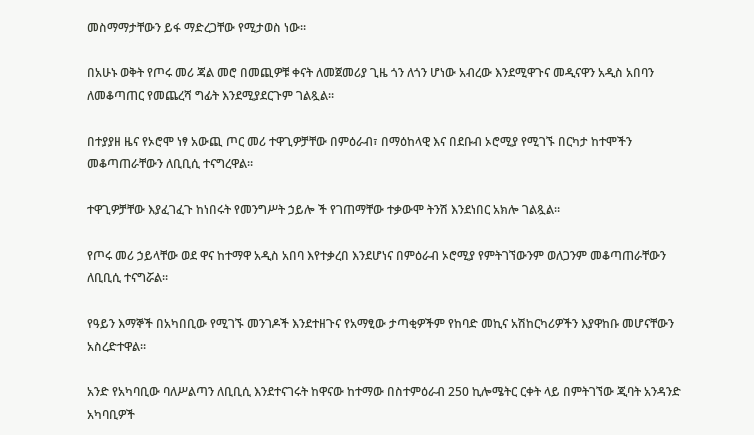መስማማታቸውን ይፋ ማድረጋቸው የሚታወስ ነው።

በአሁኑ ወቅት የጦሩ መሪ ጃል መሮ በመጪዎቹ ቀናት ለመጀመሪያ ጊዜ ጎን ለጎን ሆነው አብረው እንደሚዋጉና መዲናዋን አዲስ አበባን ለመቆጣጠር የመጨረሻ ግፊት እንደሚያደርጉም ገልጿል።

በተያያዘ ዜና የኦሮሞ ነፃ አውጪ ጦር መሪ ተዋጊዎቻቸው በምዕራብ፣ በማዕከላዊ እና በደቡብ ኦሮሚያ የሚገኙ በርካታ ከተሞችን መቆጣጠራቸውን ለቢቢሲ ተናግረዋል።

ተዋጊዎቻቸው እያፈገፈጉ ከነበሩት የመንግሥት ኃይሎ ች የገጠማቸው ተቃውሞ ትንሽ እንደነበር አክሎ ገልጿል።

የጦሩ መሪ ኃይላቸው ወደ ዋና ከተማዋ አዲስ አበባ እየተቃረበ እንደሆነና በምዕራብ ኦሮሚያ የምትገኘውንም ወለጋንም መቆጣጠራቸውን ለቢቢሲ ተናግሯል።

የዓይን እማኞች በአካበቢው የሚገኙ መንገዶች እንደተዘጉና የአማፂው ታጣቂዎችም የከባድ መኪና አሽከርካሪዎችን እያዋከቡ መሆናቸውን አስረድተዋል።

አንድ የአካባቢው ባለሥልጣን ለቢቢሲ እንደተናገሩት ከዋናው ከተማው በስተምዕራብ 250 ኪሎሜትር ርቀት ላይ በምትገኘው ጂባት አንዳንድ አካባቢዎች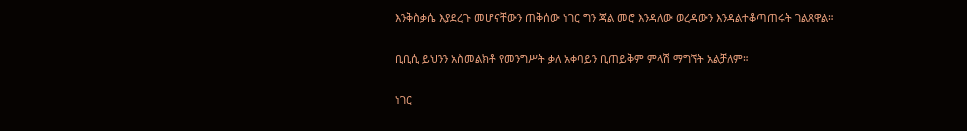እንቅስቃሴ እያደረጉ መሆናቸውን ጠቅሰው ነገር ግን ጃል መሮ እንዳለው ወረዳውን እንዳልተቆጣጠሩት ገልጸዋል።

ቢቢሲ ይህንን አስመልክቶ የመንግሥት ቃለ አቀባይን ቢጠይቅም ምላሽ ማግኘት አልቻለም።

ነገር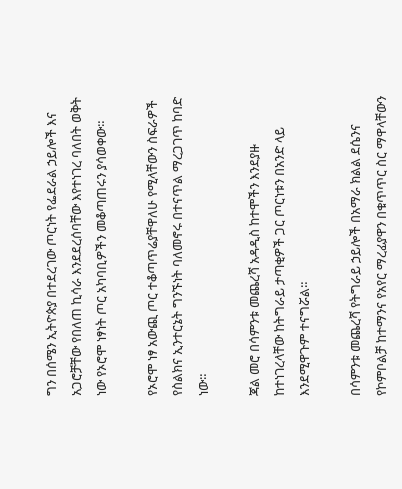ግን በሰሜን ኢትዮጵያ በተደረገው ጦርነት የፌደራል ኃይሎች እና አጋሮቻቸው የበለጠ ኪሳራ እንደደረሰባቸው እየተነገረ ባለበት ወቅት ነው የኦሮሞ ነፃነት ጦር አካባቢዎችን መቆጣጠሩን ያሳወቀው።

የኦሮሞ ነፃ አውጪ ጦር ተቆጣጥሬያቸዋለሁ የሚላቸውን ስፍራዎች የስልክና ኢንተርኔት ግንኙነት ባለመኖሩ በተናጥል ማረጋገጥ ከባድ ነው።

ጃል መሮ በሳምንቱ መጨረሻ አዳዲስ ከተሞችን እንደያዙ ከተነገረላቸው ከትግራይ ታጣቂዎች ጋር ጦርነቱን በአንድ ላይ እንደሚዋጉም ተናግሯል።

በሳምንቱ መጨረሻ የትግራይ ኃይሎች በአማራ ክልል ደሴንና የኮምቦልቻ ከተማንና የአየር ማረፊያዋን በቁጥጥር ስር ማዋላቸውን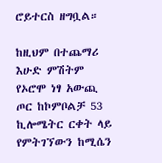ሮይተርስ ዘግቧል።

ከዚህም በተጨማሪ እሁድ ምሽትም የኦሮሞ ነፃ አውጪ ጦር ከኮምቦልቻ 53 ኪሎሜትር ርቀት ላይ የምትገኘውን ከሚሴን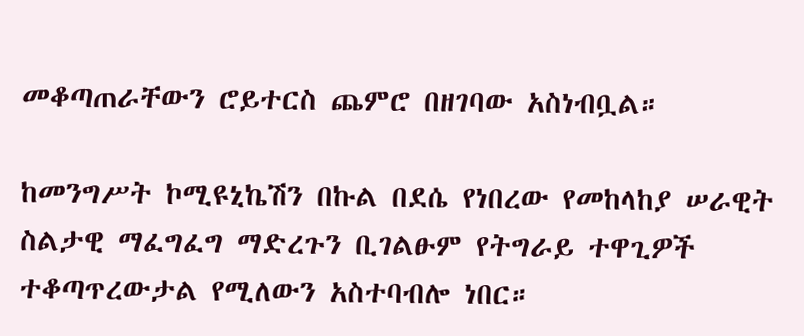መቆጣጠራቸውን ሮይተርስ ጨምሮ በዘገባው አስነብቧል።

ከመንግሥት ኮሚዩኒኬሽን በኩል በደሴ የነበረው የመከላከያ ሠራዊት ስልታዊ ማፈግፈግ ማድረጉን ቢገልፁም የትግራይ ተዋጊዎች ተቆጣጥረውታል የሚለውን አስተባብሎ ነበር።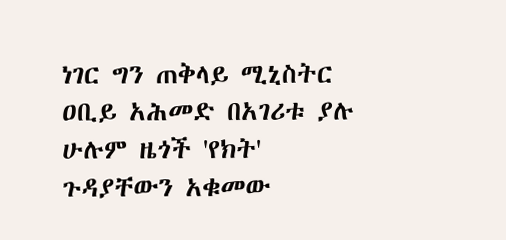ነገር ግን ጠቅላይ ሚኒስትር ዐቢይ አሕመድ በአገሪቱ ያሉ ሁሉም ዜጎች 'የክት' ጉዳያቸውን አቁመው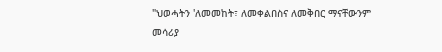"ህወሓትን 'ለመመከት፣ ለመቀልበስና ለመቅበር ማናቸውንም መሳሪያ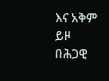እና አቅም ይዞ በሕጋዊ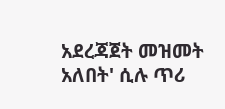አደረጃጀት መዝመት አለበት' ሲሉ ጥሪ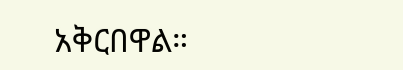አቅርበዋል።